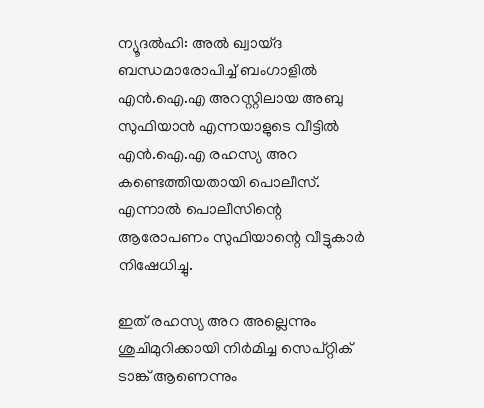ന്യൂദല്‍ഹി: അല്‍ ഖ്വായ്ദ ബന്ധമാരോപിച്ച് ബംഗാളില്‍ എന്‍.ഐ.എ അറസ്റ്റിലായ അബു സുഫിയാന്‍ എന്നയാളുടെ വീട്ടില്‍ എന്‍.ഐ.എ രഹസ്യ അറ കണ്ടെത്തിയതായി പൊലീസ്. എന്നാല്‍ പൊലീസിന്റെ ആരോപണം സുഫിയാന്റെ വീട്ടുകാര്‍ നിഷേധിച്ചു.

ഇത് രഹസ്യ അറ അല്ലെന്നും ശുചിമുറിക്കായി നിര്‍മിച്ച സെപ്റ്റിക് ടാങ്ക് ആണെന്നും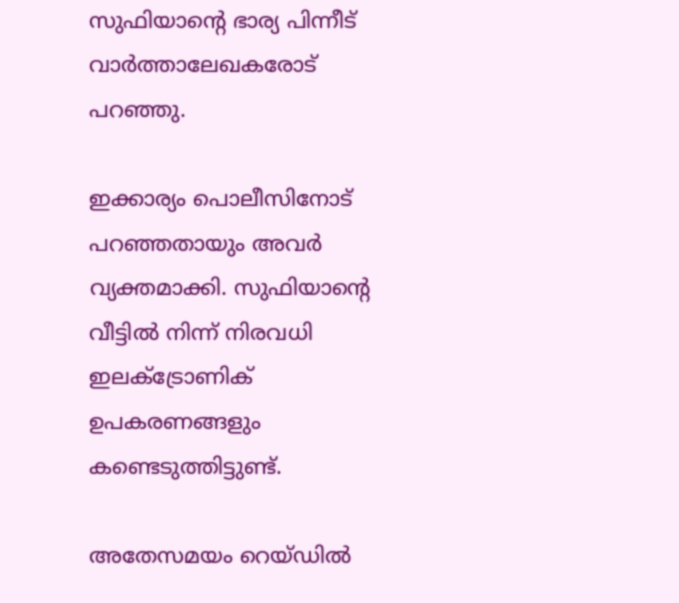സുഫിയാന്റെ ഭാര്യ പിന്നീട് വാര്‍ത്താലേഖകരോട് പറഞ്ഞു.

ഇക്കാര്യം പൊലീസിനോട് പറഞ്ഞതായും അവര്‍ വ്യക്തമാക്കി. സുഫിയാന്റെ വീട്ടില്‍ നിന്ന് നിരവധി ഇലക്‌ട്രോണിക് ഉപകരണങ്ങളും കണ്ടെടുത്തിട്ടുണ്ട്.

അതേസമയം റെയ്ഡില്‍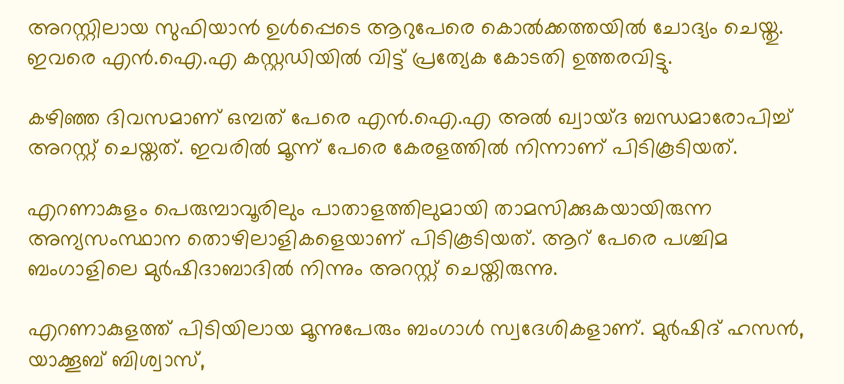അറസ്റ്റിലായ സുഫിയാന്‍ ഉള്‍പ്പെടെ ആറുപേരെ കൊല്‍ക്കത്തയില്‍ ചോദ്യം ചെയ്തു. ഇവരെ എന്‍.ഐ.എ കസ്റ്റഡിയില്‍ വിട്ട് പ്രത്യേക കോടതി ഉത്തരവിട്ടു.

കഴിഞ്ഞ ദിവസമാണ് ഒമ്പത് പേരെ എന്‍.ഐ.എ അല്‍ ഖ്വായ്ദ ബന്ധമാരോപിച്ച് അറസ്റ്റ് ചെയ്തത്. ഇവരില്‍ മൂന്ന് പേരെ കേരളത്തില്‍ നിന്നാണ് പിടികൂടിയത്.

എറണാകുളം പെരുമ്പാവൂരിലും പാതാളത്തിലുമായി താമസിക്കുകയായിരുന്ന അന്യസംസ്ഥാന തൊഴിലാളികളെയാണ് പിടികൂടിയത്. ആറ് പേരെ പശ്ചിമ ബംഗാളിലെ മുര്‍ഷിദാബാദില്‍ നിന്നും അറസ്റ്റ് ചെയ്തിരുന്നു.

എറണാകുളത്ത് പിടിയിലായ മൂന്നുപേരും ബംഗാള്‍ സ്വദേശികളാണ്. മുര്‍ഷിദ് ഹസന്‍, യാക്കൂബ് ബിശ്വാസ്,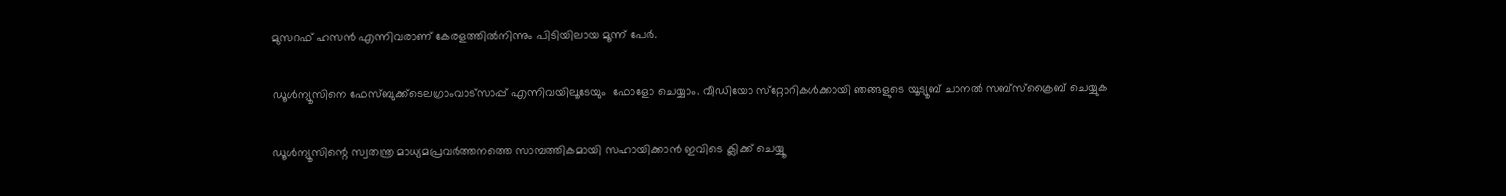മുസറഫ് ഹസന്‍ എന്നിവരാണ് കേരളത്തില്‍നിന്നും പിടിയിലായ മൂന്ന് പേര്‍.

ഡൂള്‍ന്യൂസിനെ ഫേസ്ബുക്ക്ടെലഗ്രാംവാട്‌സാപ്പ് എന്നിവയിലൂടേയും  ഫോളോ ചെയ്യാം. വീഡിയോ സ്‌റ്റോറികള്‍ക്കായി ഞങ്ങളുടെ യൂട്യൂബ് ചാനല്‍ സബ്‌സ്‌ക്രൈബ് ചെയ്യുക

ഡൂള്‍ന്യൂസിന്റെ സ്വതന്ത്ര മാധ്യമപ്രവര്‍ത്തനത്തെ സാമ്പത്തികമായി സഹായിക്കാന്‍ ഇവിടെ ക്ലിക്ക് ചെയ്യൂ